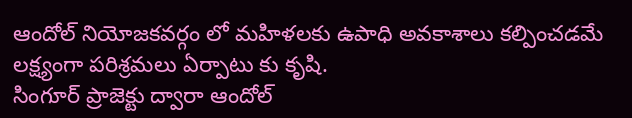ఆందోల్ నియోజకవర్గం లో మహిళలకు ఉపాధి అవకాశాలు కల్పించడమే లక్ష్యంగా పరిశ్రమలు ఏర్పాటు కు కృషి.
సింగూర్ ప్రాజెక్టు ద్వారా ఆందోల్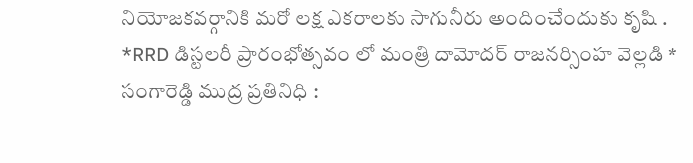నియోజకవర్గానికి మరో లక్ష ఎకరాలకు సాగునీరు అందించేందుకు కృషి .
*RRD డిస్టలరీ ప్రారంభోత్సవం లో మంత్రి దామోదర్ రాజనర్సింహ వెల్లడి *
సంగారెడ్డి ముద్ర ప్రతినిధి :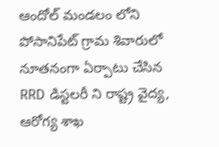ఆందోల్ మండలం లోని పోసానిపేట్ గ్రామ శివారులో నూతనంగా ఏర్పాటు చేసిన RRD డిస్టలరీ ని రాష్ట్ర వైద్య, ఆరోగ్య శాఖ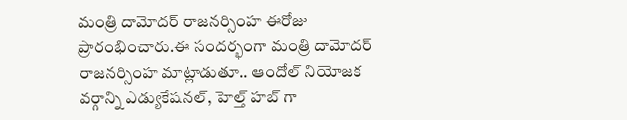మంత్రి దామోదర్ రాజనర్సింహ ఈరోజు ప్రారంభించారు.ఈ సందర్భంగా మంత్రి దామోదర్ రాజనర్సింహ మాట్లాడుతూ.. ఆందోల్ నియోజక వర్గాన్ని ఎడ్యుకేషనల్, హెల్త్ హబ్ గా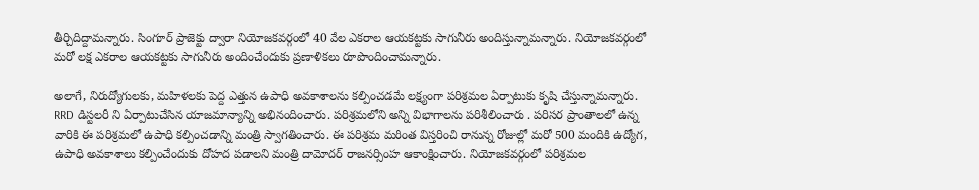తీర్చిదిద్దామన్నారు. సింగూర్ ప్రాజెక్టు ద్వారా నియోజకవర్గంలో 40 వేల ఎకరాల ఆయకట్టకు సాగునీరు అందిస్తున్నామన్నారు. నియోజకవర్గంలో మరో లక్ష ఎకరాల ఆయకట్టకు సాగునీరు అందించేందుకు ప్రణాళికలు రూపొందించామన్నారు.

అలాగే, నిరుద్యోగులకు, మహిళలకు పెద్ద ఎత్తున ఉపాధి అవకాశాలను కల్పించడమే లక్ష్యంగా పరిశ్రమల ఏర్పాటుకు కృషి చేస్తున్నామన్నారు. RRD డిస్టలరీ ని ఏర్పాటుచేసిన యాజమాన్యాన్ని అభినందించారు. పరిశ్రమలోని అన్ని విభాగాలను పరిశీలించారు . పరిసర ప్రాంతాలలో ఉన్న వారికి ఈ పరిశ్రమలో ఉపాధి కల్పించడాన్ని మంత్రి స్వాగతించారు. ఈ పరిశ్రమ మరింత విస్తరించి రానున్న రోజుల్లో మరో 500 మందికి ఉద్యోగ, ఉపాధి అవకాశాలు కల్పించేందుకు దోహద పడాలని మంత్రి దామోదర్ రాజనర్సింహ ఆకాంక్షించారు. నియోజకవర్గంలో పరిశ్రమల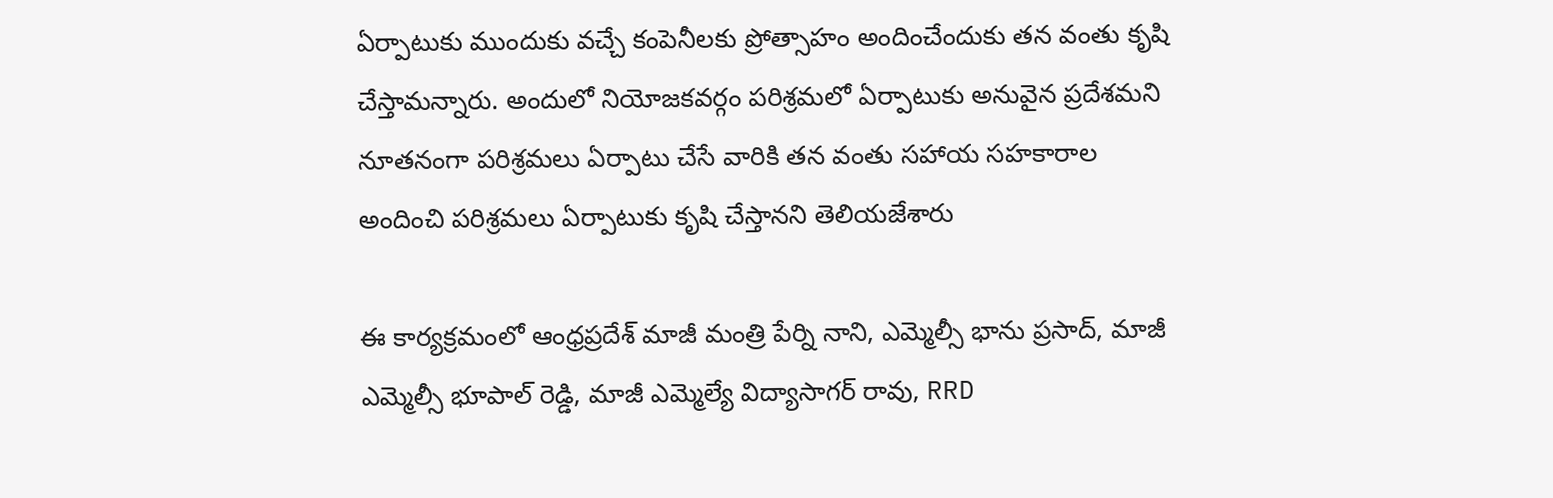ఏర్పాటుకు ముందుకు వచ్చే కంపెనీలకు ప్రోత్సాహం అందించేందుకు తన వంతు కృషి చేస్తామన్నారు. అందులో నియోజకవర్గం పరిశ్రమలో ఏర్పాటుకు అనువైన ప్రదేశమని నూతనంగా పరిశ్రమలు ఏర్పాటు చేసే వారికి తన వంతు సహాయ సహకారాల అందించి పరిశ్రమలు ఏర్పాటుకు కృషి చేస్తానని తెలియజేశారు

ఈ కార్యక్రమంలో ఆంధ్రప్రదేశ్ మాజీ మంత్రి పేర్ని నాని, ఎమ్మెల్సీ భాను ప్రసాద్, మాజీ ఎమ్మెల్సీ భూపాల్ రెడ్డి, మాజీ ఎమ్మెల్యే విద్యాసాగర్ రావు, RRD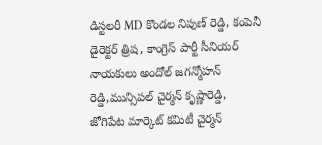డిస్టలరీ MD కొండల నిపుణ్ రెడ్డి, కంపెనీ డైరెక్టర్ త్రిష, కాంగ్రెస్ పార్టీ సీనియర్ నాయకులు అందోల్ జగన్మోహన్ రెడ్డి,మున్సిపల్ చైర్మన్ కృష్ణారెడ్డి, జోగిపేట మార్కెట్ కమిటీ చైర్మన్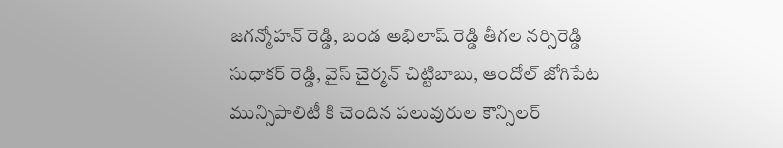జగన్మోహన్ రెడ్డి, బండ అభిలాష్ రెడ్డి తీగల నర్సిరెడ్డి సుధాకర్ రెడ్డి, వైస్ చైర్మన్ చిట్టిబాబు, ఆందోల్ జోగిపేట మున్సిపాలిటీ కి చెందిన పలువురుల కౌన్సిలర్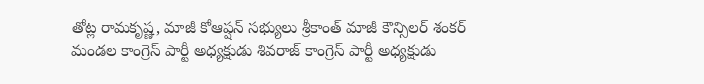తోట్ల రామకృష్ణ, మాజీ కోఆప్షన్ సభ్యులు శ్రీకాంత్ మాజీ కౌన్సిలర్ శంకర్ మండల కాంగ్రెస్ పార్టీ అధ్యక్షుడు శివరాజ్ కాంగ్రెస్ పార్టీ అధ్యక్షుడు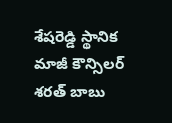శేషరెడ్డి స్థానిక మాజీ కౌన్సిలర్ శరత్ బాబు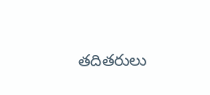తదితరులు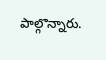పాల్గొన్నారు.